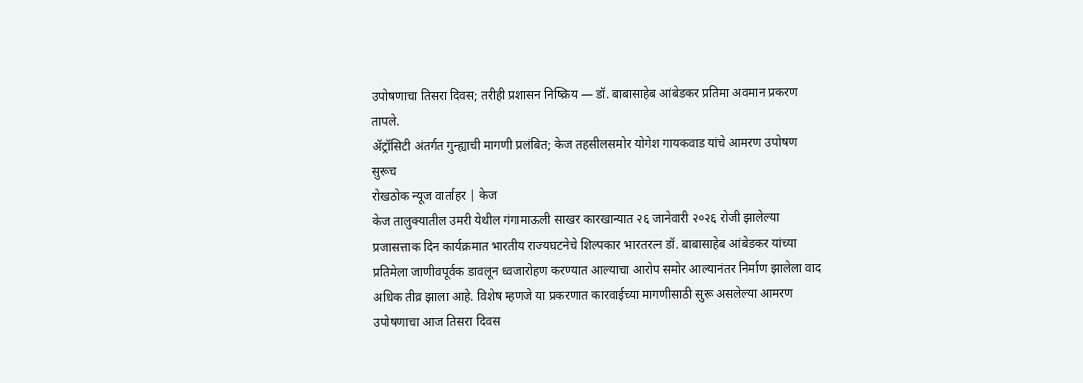उपोषणाचा तिसरा दिवस; तरीही प्रशासन निष्क्रिय — डॉ. बाबासाहेब आंबेडकर प्रतिमा अवमान प्रकरण तापले.
ॲट्रॉसिटी अंतर्गत गुन्ह्याची मागणी प्रलंबित; केज तहसीलसमोर योगेश गायकवाड यांचे आमरण उपोषण सुरूच
रोखठोक न्यूज वार्ताहर | केज
केज तालुक्यातील उमरी येथील गंगामाऊली साखर कारखान्यात २६ जानेवारी २०२६ रोजी झालेल्या प्रजासत्ताक दिन कार्यक्रमात भारतीय राज्यघटनेचे शिल्पकार भारतरत्न डॉ. बाबासाहेब आंबेडकर यांच्या प्रतिमेला जाणीवपूर्वक डावलून ध्वजारोहण करण्यात आल्याचा आरोप समोर आल्यानंतर निर्माण झालेला वाद अधिक तीव्र झाला आहे. विशेष म्हणजे या प्रकरणात कारवाईच्या मागणीसाठी सुरू असलेल्या आमरण उपोषणाचा आज तिसरा दिवस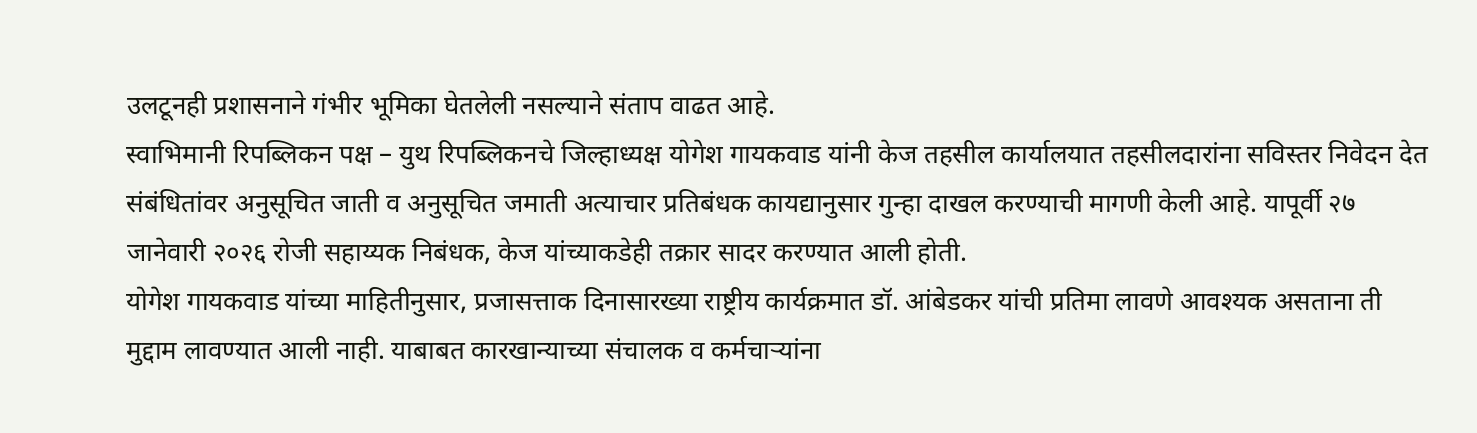उलटूनही प्रशासनाने गंभीर भूमिका घेतलेली नसल्याने संताप वाढत आहे.
स्वाभिमानी रिपब्लिकन पक्ष – युथ रिपब्लिकनचे जिल्हाध्यक्ष योगेश गायकवाड यांनी केज तहसील कार्यालयात तहसीलदारांना सविस्तर निवेदन देत संबंधितांवर अनुसूचित जाती व अनुसूचित जमाती अत्याचार प्रतिबंधक कायद्यानुसार गुन्हा दाखल करण्याची मागणी केली आहे. यापूर्वी २७ जानेवारी २०२६ रोजी सहाय्यक निबंधक, केज यांच्याकडेही तक्रार सादर करण्यात आली होती.
योगेश गायकवाड यांच्या माहितीनुसार, प्रजासत्ताक दिनासारख्या राष्ट्रीय कार्यक्रमात डॉ. आंबेडकर यांची प्रतिमा लावणे आवश्यक असताना ती मुद्दाम लावण्यात आली नाही. याबाबत कारखान्याच्या संचालक व कर्मचाऱ्यांना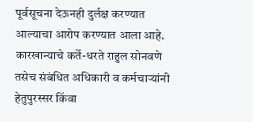पूर्वसूचना देऊनही दुर्लक्ष करण्यात आल्याचा आरोप करण्यात आला आहे. कारखान्याचे कर्ते-धरते राहुल सोनवणे तसेच संबंधित अधिकारी व कर्मचाऱ्यांनी हेतुपुरस्सर किंवा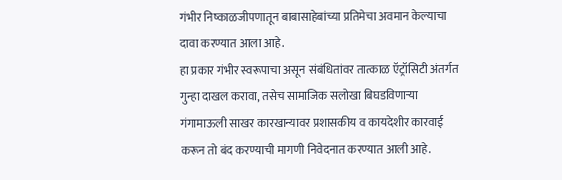गंभीर निष्काळजीपणातून बाबासाहेबांच्या प्रतिमेचा अवमान केल्याचा दावा करण्यात आला आहे.
हा प्रकार गंभीर स्वरूपाचा असून संबंधितांवर तात्काळ ऍट्रॉसिटी अंतर्गत गुन्हा दाखल करावा, तसेच सामाजिक सलोखा बिघडविणाऱ्या गंगामाऊली साखर कारखान्यावर प्रशासकीय व कायदेशीर कारवाई करून तो बंद करण्याची मागणी निवेदनात करण्यात आली आहे.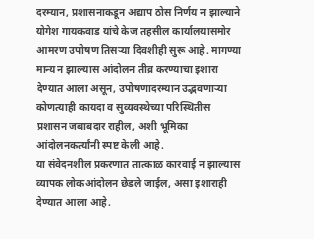दरम्यान, प्रशासनाकडून अद्याप ठोस निर्णय न झाल्याने योगेश गायकवाड यांचे केज तहसील कार्यालयासमोर आमरण उपोषण तिसऱ्या दिवशीही सुरू आहे. मागण्या मान्य न झाल्यास आंदोलन तीव्र करण्याचा इशारा देण्यात आला असून, उपोषणादरम्यान उद्भवणाऱ्या कोणत्याही कायदा व सुव्यवस्थेच्या परिस्थितीस प्रशासन जबाबदार राहील, अशी भूमिका आंदोलनकर्त्यांनी स्पष्ट केली आहे.
या संवेदनशील प्रकरणात तात्काळ कारवाई न झाल्यास व्यापक लोकआंदोलन छेडले जाईल, असा इशाराही देण्यात आला आहे.